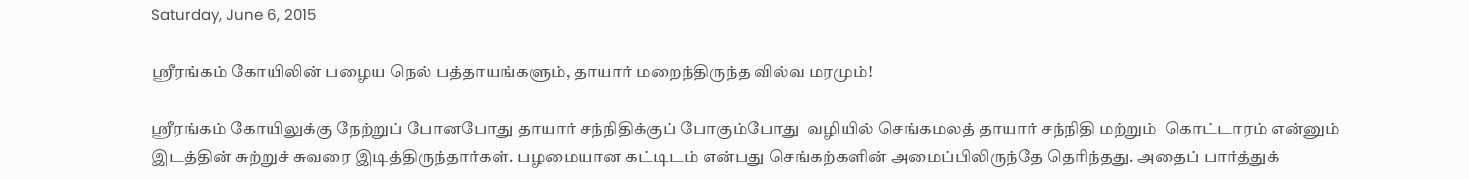Saturday, June 6, 2015

ஶ்ரீரங்கம் கோயிலின் பழைய நெல் பத்தாயங்களும், தாயார் மறைந்திருந்த வில்வ மரமும்!

ஶ்ரீரங்கம் கோயிலுக்கு நேற்றுப் போனபோது தாயார் சந்நிதிக்குப் போகும்போது  வழியில் செங்கமலத் தாயார் சந்நிதி மற்றும்  கொட்டாரம் என்னும் இடத்தின் சுற்றுச் சுவரை இடித்திருந்தார்கள். பழமையான கட்டிடம் என்பது செங்கற்களின் அமைப்பிலிருந்தே தெரிந்தது. அதைப் பார்த்துக்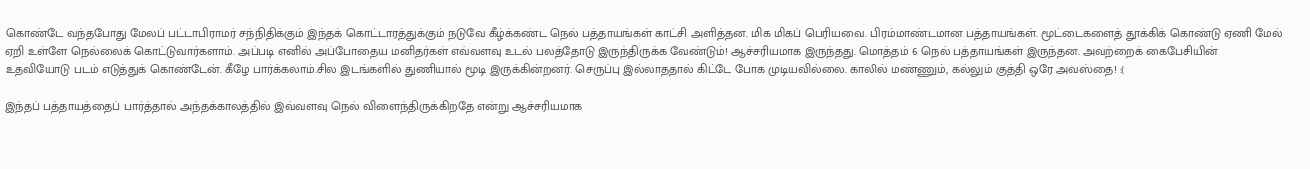கொண்டே வந்தபோது மேலப் பட்டாபிராமர் சந்நிதிக்கும் இந்தக் கொட்டாரத்துக்கும் நடுவே கீழ்க்கண்ட நெல் பத்தாயங்கள் காட்சி அளித்தன. மிக மிகப் பெரியவை. பிரம்மாண்டமான பத்தாயங்கள். மூட்டைகளைத் தூக்கிக் கொண்டு ஏணி மேல் ஏறி உள்ளே நெல்லைக் கொட்டுவார்களாம். அப்படி எனில் அப்போதைய மனிதர்கள் எவ்வளவு உடல் பலத்தோடு இருந்திருக்க வேண்டும்! ஆச்சரியமாக இருந்தது. மொத்தம் 6 நெல் பத்தாயங்கள் இருந்தன. அவற்றைக் கைபேசியின் உதவியோடு படம் எடுத்துக் கொண்டேன். கீழே பார்க்கலாம்.சில இடங்களில் துணியால் மூடி இருக்கின்றனர். செருப்பு இல்லாததால் கிட்டே போக முடியவில்லை. காலில் மண்ணும், கல்லும் குத்தி ஒரே அவஸ்தை! :(

இந்தப் பத்தாயத்தைப் பார்த்தால் அந்தக்காலத்தில் இவ்வளவு நெல் விளைந்திருக்கிறதே என்று ஆச்சரியமாக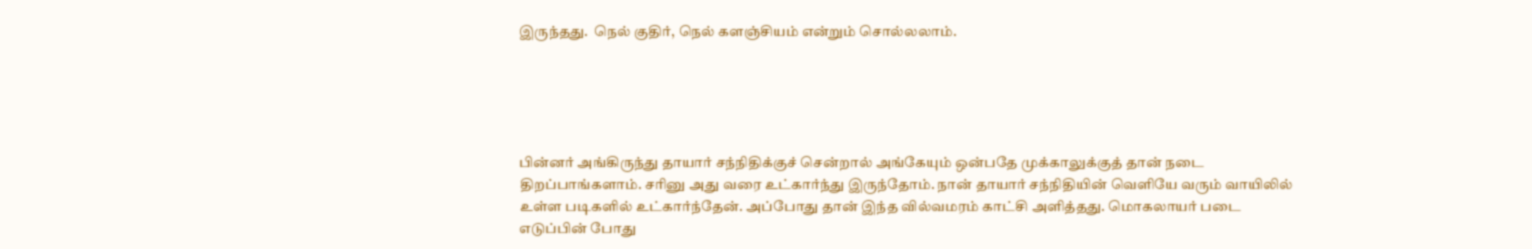இருந்தது.  நெல் குதிர், நெல் களஞ்சியம் என்றும் சொல்லலாம்.





பின்னர் அங்கிருந்து தாயார் சந்நிதிக்குச் சென்றால் அங்கேயும் ஒன்பதே முக்காலுக்குத் தான் நடை திறப்பாங்களாம். சரினு அது வரை உட்கார்ந்து இருந்தோம். நான் தாயார் சந்நிதியின் வெளியே வரும் வாயிலில் உள்ள படிகளில் உட்கார்ந்தேன். அப்போது தான் இந்த வில்வமரம் காட்சி அளித்தது. மொகலாயர் படை எடுப்பின் போது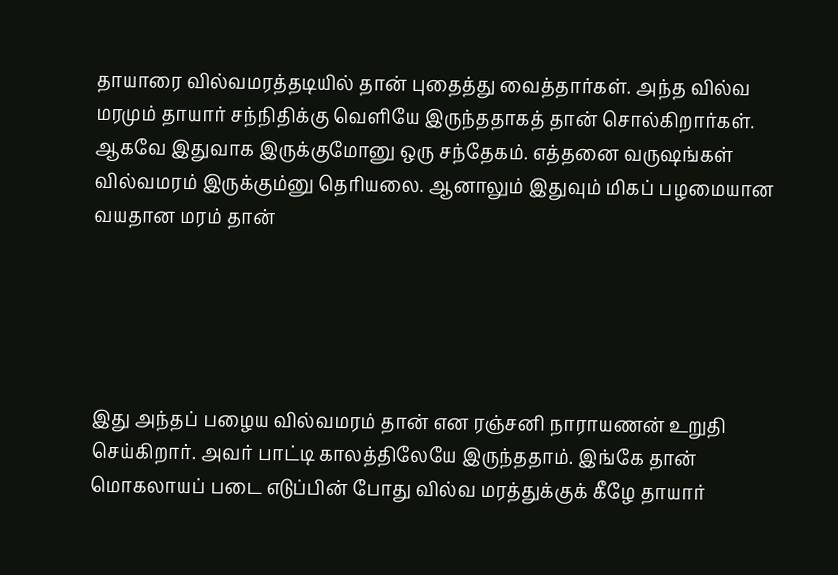தாயாரை வில்வமரத்தடியில் தான் புதைத்து வைத்தார்கள். அந்த வில்வ மரமும் தாயார் சந்நிதிக்கு வெளியே இருந்ததாகத் தான் சொல்கிறார்கள். ஆகவே இதுவாக இருக்குமோனு ஒரு சந்தேகம். எத்தனை வருஷங்கள் வில்வமரம் இருக்கும்னு தெரியலை. ஆனாலும் இதுவும் மிகப் பழமையான வயதான மரம் தான்





இது அந்தப் பழைய வில்வமரம் தான் என ரஞ்சனி நாராயணன் உறுதி செய்கிறார். அவர் பாட்டி காலத்திலேயே இருந்ததாம். இங்கே தான் மொகலாயப் படை எடுப்பின் போது வில்வ மரத்துக்குக் கீழே தாயார்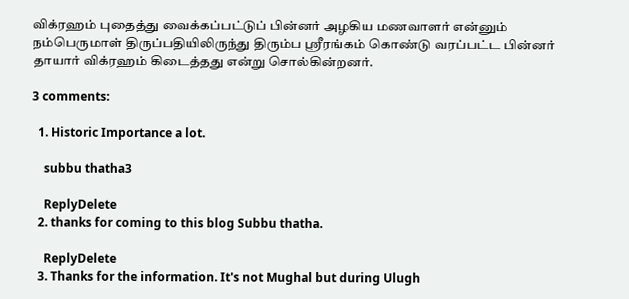விக்ரஹம் புதைத்து வைக்கப்பட்டுப் பின்னர் அழகிய மணவாளர் என்னும் நம்பெருமாள் திருப்பதியிலிருந்து திரும்ப ஶ்ரீரங்கம் கொண்டு வரப்பட்ட பின்னர் தாயார் விக்ரஹம் கிடைத்தது என்று சொல்கின்றனர்.

3 comments:

  1. Historic Importance a lot.

    subbu thatha3

    ReplyDelete
  2. thanks for coming to this blog Subbu thatha.

    ReplyDelete
  3. Thanks for the information. It's not Mughal but during Ulugh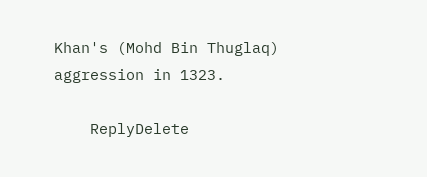Khan's (Mohd Bin Thuglaq) aggression in 1323.

    ReplyDelete